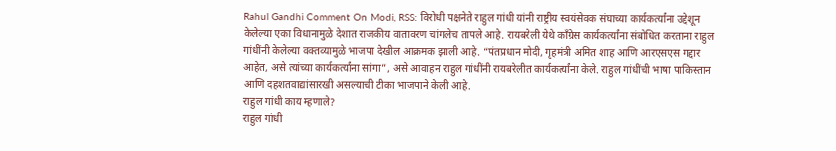Rahul Gandhi Comment On Modi, RSS: विरोधी पक्षनेते राहुल गांधी यांनी राष्ट्रीय स्वयंसेवक संघाच्या कार्यकर्त्यांना उद्देशून केलेल्या एका विधानामुळे देशात राजकीय वातावरण चांगलेच तापले आहे. रायबरेली येथे काँग्रेस कार्यकर्त्यांना संबोधित करताना राहुल गांधींनी केलेल्या वक्तव्यामुळे भाजपा देखील आक्रमक झाली आहे. “पंतप्रधान मोदी, गृहमंत्री अमित शाह आणि आरएसएस गद्दार आहेत, असे त्यांच्या कार्यकर्त्यांना सांगा”, असे आवाहन राहुल गांधींनी रायबरेलीत कार्यकर्त्यांना केले. राहुल गांधींची भाषा पाकिस्तान आणि दहशतवाद्यांसारखी असल्याची टीका भाजपाने केली आहे.
राहुल गांधी काय म्हणाले?
राहुल गांधी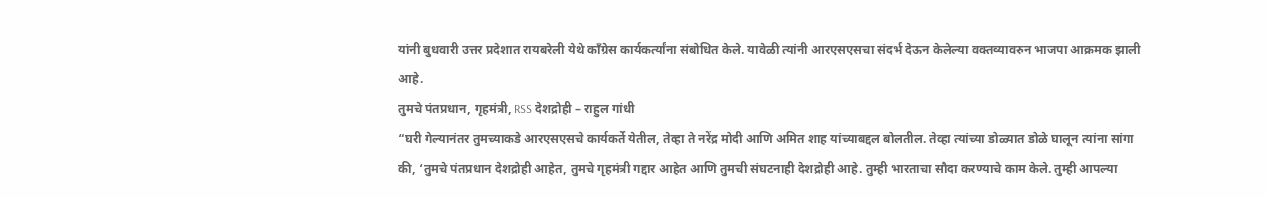यांनी बुधवारी उत्तर प्रदेशात रायबरेली येथे काँग्रेस कार्यकर्त्यांना संबोधित केले. यावेळी त्यांनी आरएसएसचा संदर्भ देऊन केलेल्या वक्तव्यावरुन भाजपा आक्रमक झाली आहे.
तुमचे पंतप्रधान, गृहमंत्री, RSS देशद्रोही – राहुल गांधी
“घरी गेल्यानंतर तुमच्याकडे आरएसएसचे कार्यकर्ते येतील, तेव्हा ते नरेंद्र मोदी आणि अमित शाह यांच्याबद्दल बोलतील. तेव्हा त्यांच्या डोळ्यात डोळे घालून त्यांना सांगा की, ‘तुमचे पंतप्रधान देशद्रोही आहेत, तुमचे गृहमंत्री गद्दार आहेत आणि तुमची संघटनाही देशद्रोही आहे. तुम्ही भारताचा सौदा करण्याचे काम केले. तुम्ही आपल्या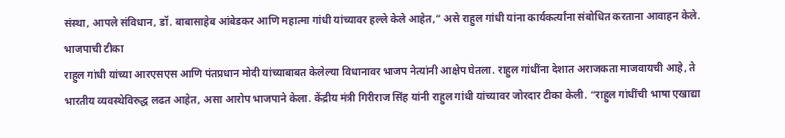संस्था, आपले संविधान, डॉ. बाबासाहेब आंबेडकर आणि महात्मा गांधी यांच्यावर हल्ले केले आहेत,” असे राहुल गांधी यांना कार्यकर्त्यांना संबोधित करताना आवाहन केले.
भाजपाची टीका
राहुल गांधी यांच्या आरएसएस आणि पंतप्रधान मोदी यांच्याबाबत केलेल्या विधानावर भाजप नेत्यांनी आक्षेप घेतला. राहुल गांधींना देशात अराजकता माजवायची आहे, ते भारतीय व्यवस्थेविरुद्ध लढत आहेत, असा आरोप भाजपाने केला. केंद्रीय मंत्री गिरीराज सिंह यांनी राहुल गांधी यांच्यावर जोरदार टीका केली. “राहुल गांधींची भाषा एखाद्या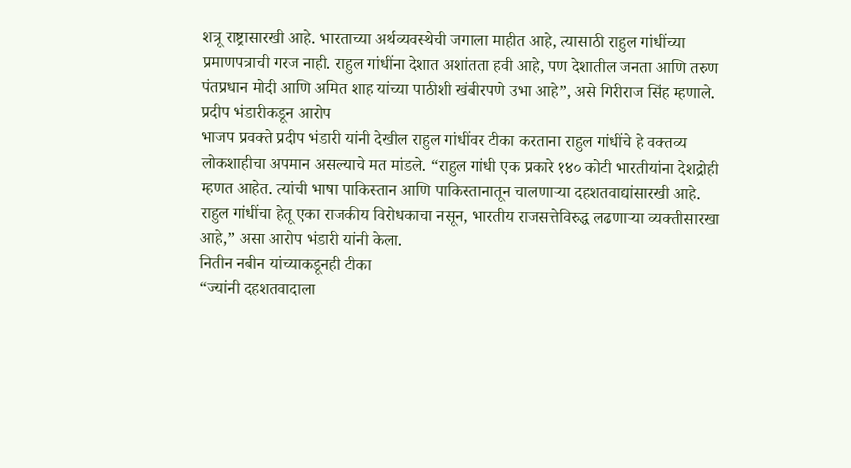शत्रू राष्ट्रासारखी आहे. भारताच्या अर्थव्यवस्थेची जगाला माहीत आहे, त्यासाठी राहुल गांधींच्या प्रमाणपत्राची गरज नाही. राहुल गांधींना देशात अशांतता हवी आहे, पण देशातील जनता आणि तरुण पंतप्रधान मोदी आणि अमित शाह यांच्या पाठीशी खंबीरपणे उभा आहे”, असे गिरीराज सिंह म्हणाले.
प्रदीप भंडारीकडून आरोप
भाजप प्रवक्ते प्रदीप भंडारी यांनी देखील राहुल गांधींवर टीका करताना राहुल गांधींचे हे वक्तव्य लोकशाहीचा अपमान असल्याचे मत मांडले. “राहुल गांधी एक प्रकारे १४० कोटी भारतीयांना देशद्रोही म्हणत आहेत. त्यांची भाषा पाकिस्तान आणि पाकिस्तानातून चालणाऱ्या दहशतवाद्यांसारखी आहे. राहुल गांधींचा हेतू एका राजकीय विरोधकाचा नसून, भारतीय राजसत्तेविरुद्ध लढणाऱ्या व्यक्तीसारखा आहे,” असा आरोप भंडारी यांनी केला.
नितीन नबीन यांच्याकडूनही टीका
“ज्यांनी दहशतवादाला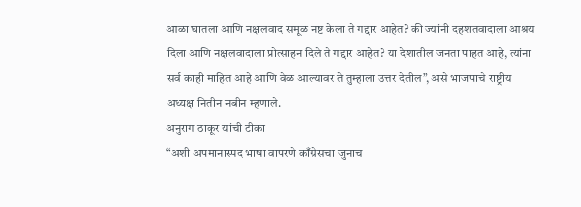आळा घातला आणि नक्षलवाद समूळ नष्ट केला ते गद्दार आहेत? की ज्यांनी दहशतवादाला आश्रय दिला आणि नक्षलवादाला प्रोत्साहन दिले ते गद्दार आहेत? या देशातील जनता पाहत आहे, त्यांना सर्व काही माहित आहे आणि वेळ आल्यावर ते तुम्हाला उत्तर देतील”, असे भाजपाचे राष्ट्रीय अध्यक्ष नितीन नबीन म्हणाले.
अनुराग ठाकूर यांची टीका
“अशी अपमानास्पद भाषा वापरणे काँग्रेसचा जुनाच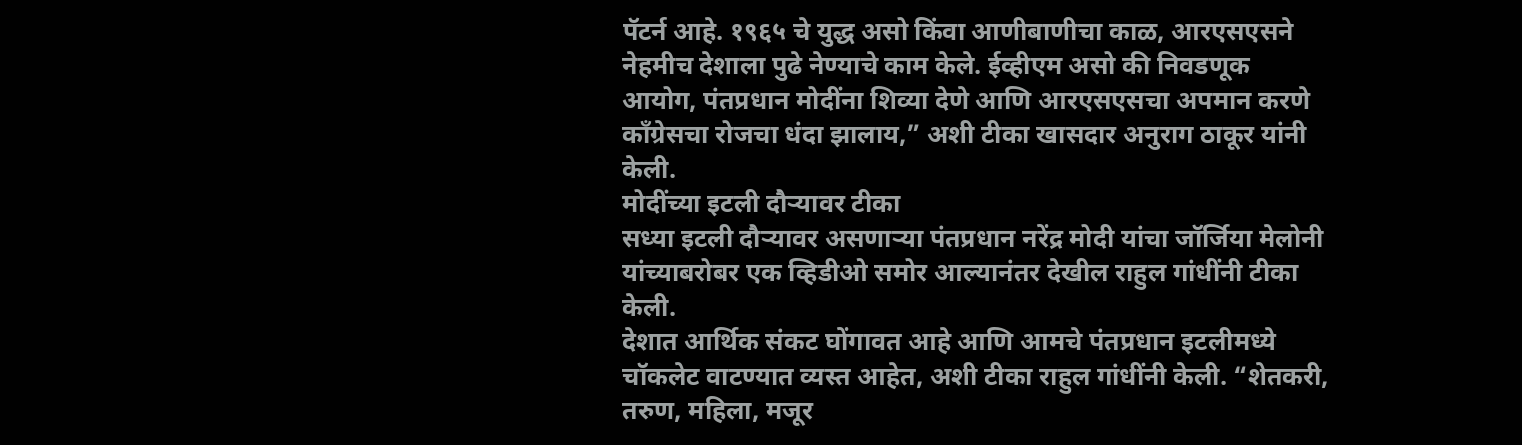पॅटर्न आहे. १९६५ चे युद्ध असो किंवा आणीबाणीचा काळ, आरएसएसने नेहमीच देशाला पुढे नेण्याचे काम केले. ईव्हीएम असो की निवडणूक आयोग, पंतप्रधान मोदींना शिव्या देणे आणि आरएसएसचा अपमान करणे काँग्रेसचा रोजचा धंदा झालाय,” अशी टीका खासदार अनुराग ठाकूर यांनी केली.
मोदींच्या इटली दौऱ्यावर टीका
सध्या इटली दौऱ्यावर असणाऱ्या पंतप्रधान नरेंद्र मोदी यांचा जॉर्जिया मेलोनी यांच्याबरोबर एक व्हिडीओ समोर आल्यानंतर देखील राहुल गांधींनी टीका केली.
देशात आर्थिक संकट घोंगावत आहे आणि आमचे पंतप्रधान इटलीमध्ये चॉकलेट वाटण्यात व्यस्त आहेत, अशी टीका राहुल गांधींनी केली. “शेतकरी, तरुण, महिला, मजूर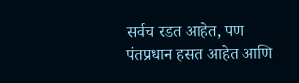सर्वच रडत आहेत, पण पंतप्रधान हसत आहेत आणि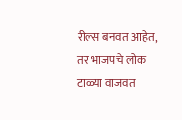रील्स बनवत आहेत, तर भाजपचे लोक टाळ्या वाजवत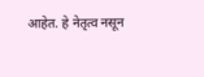आहेत. हे नेतृत्व नसून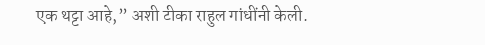एक थट्टा आहे,” अशी टीका राहुल गांधींनी केली.